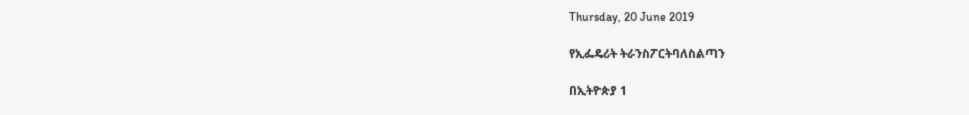Thursday, 20 June 2019

የኢፌዴሪት ትራንስፖርትባለስልጣን

በኢትዮጵያ 1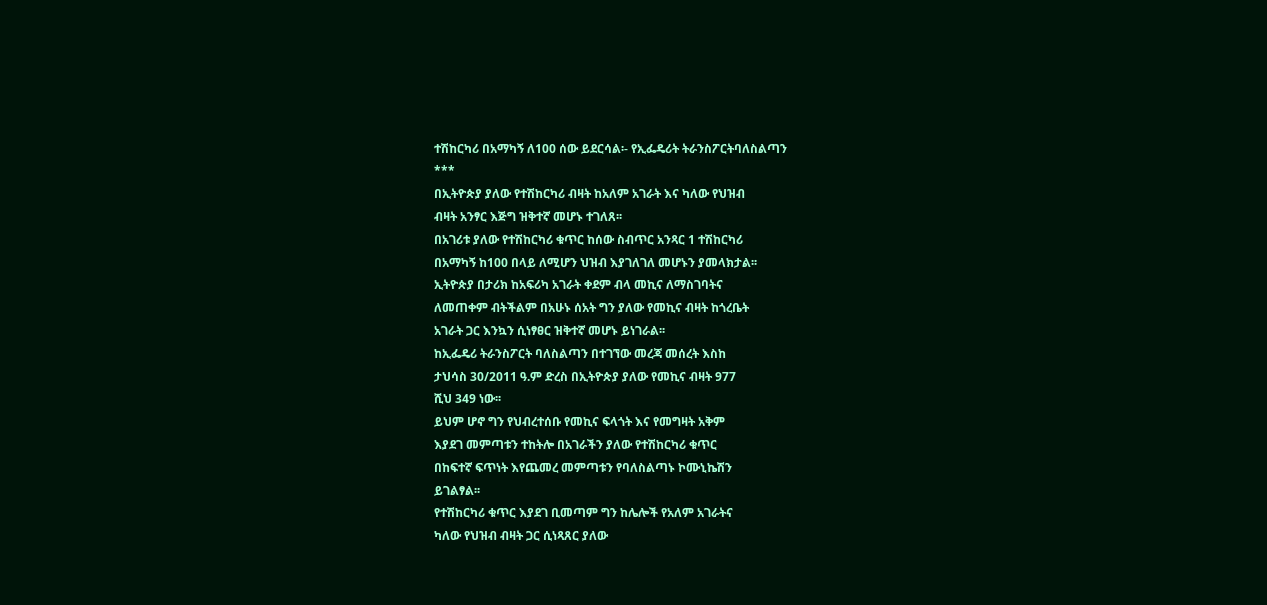ተሽከርካሪ በአማካኝ ለ100 ሰው ይደርሳል፡- የኢፌዴሪት ትራንስፖርትባለስልጣን
***
በኢትዮጵያ ያለው የተሽከርካሪ ብዛት ከአለም አገራት እና ካለው የህዝብ
ብዛት አንፃር እጅግ ዝቅተኛ መሆኑ ተገለጸ፡፡
በአገሪቱ ያለው የተሽከርካሪ ቁጥር ከሰው ስብጥር አንጻር 1 ተሽከርካሪ
በአማካኝ ከ100 በላይ ለሚሆን ህዝብ እያገለገለ መሆኑን ያመላክታል፡፡
ኢትዮጵያ በታሪክ ከአፍሪካ አገራት ቀደም ብላ መኪና ለማስገባትና
ለመጠቀም ብትችልም በአሁኑ ሰአት ግን ያለው የመኪና ብዛት ከጎረቤት
አገራት ጋር እንኳን ሲነፃፀር ዝቅተኛ መሆኑ ይነገራል፡፡
ከኢፌዴሪ ትራንስፖርት ባለስልጣን በተገኘው መረጃ መሰረት እስከ
ታህሳስ 30/2011 ዓ.ም ድረስ በኢትዮጵያ ያለው የመኪና ብዛት 977
ሺህ 349 ነው፡፡
ይህም ሆኖ ግን የህብረተሰቡ የመኪና ፍላጎት እና የመግዛት አቅም
እያደገ መምጣቱን ተከትሎ በአገራችን ያለው የተሽከርካሪ ቁጥር
በከፍተኛ ፍጥነት እየጨመረ መምጣቱን የባለስልጣኑ ኮሙኒኬሽን
ይገልፃል፡፡
የተሽከርካሪ ቁጥር እያደገ ቢመጣም ግን ከሌሎች የአለም አገራትና
ካለው የህዝብ ብዛት ጋር ሲነጻጸር ያለው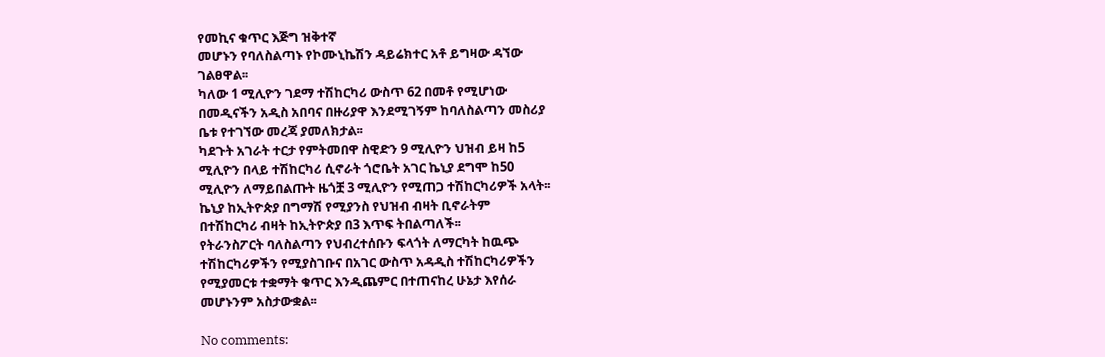የመኪና ቁጥር እጅግ ዝቅተኛ
መሆኑን የባለስልጣኑ የኮሙኒኬሽን ዳይሬክተር አቶ ይግዛው ዳኘው
ገልፀዋል፡፡
ካለው 1 ሚሊዮን ገደማ ተሽከርካሪ ውስጥ 62 በመቶ የሚሆነው
በመዲናችን አዲስ አበባና በዙሪያዋ እንደሚገኝም ከባለስልጣን መስሪያ
ቤቱ የተገኘው መረጃ ያመለክታል፡፡
ካደጉት አገራት ተርታ የምትመበዋ ስዊድን 9 ሚሊዮን ህዝብ ይዛ ከ5
ሚሊዮን በላይ ተሽከርካሪ ሲኖራት ጎሮቤት አገር ኬኒያ ደግሞ ከ50
ሚሊዮን ለማይበልጡት ዜጎቿ 3 ሚሊዮን የሚጠጋ ተሽከርካሪዎች አላት፡፡
ኬኒያ ከኢትዮጵያ በግማሽ የሚያንስ የህዝብ ብዛት ቢኖራትም
በተሽከርካሪ ብዛት ከኢትዮጵያ በ3 እጥፍ ትበልጣለች፡፡
የትራንስፖርት ባለስልጣን የህብረተሰቡን ፍላጎት ለማርካት ከዉጭ
ተሽከርካሪዎችን የሚያስገቡና በአገር ውስጥ አዳዲስ ተሽከርካሪዎችን
የሚያመርቱ ተቋማት ቁጥር እንዲጨምር በተጠናከረ ሁኔታ እየሰራ
መሆኑንም አስታውቋል፡፡

No comments: